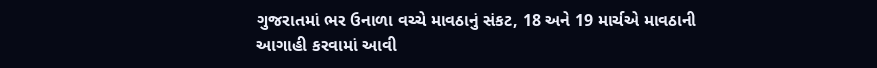ગુજરાતમાં ભર ઉનાળા વચ્ચે માવઠાનું સંકટ, 18 અને 19 માર્ચએ માવઠાની આગાહી કરવામાં આવી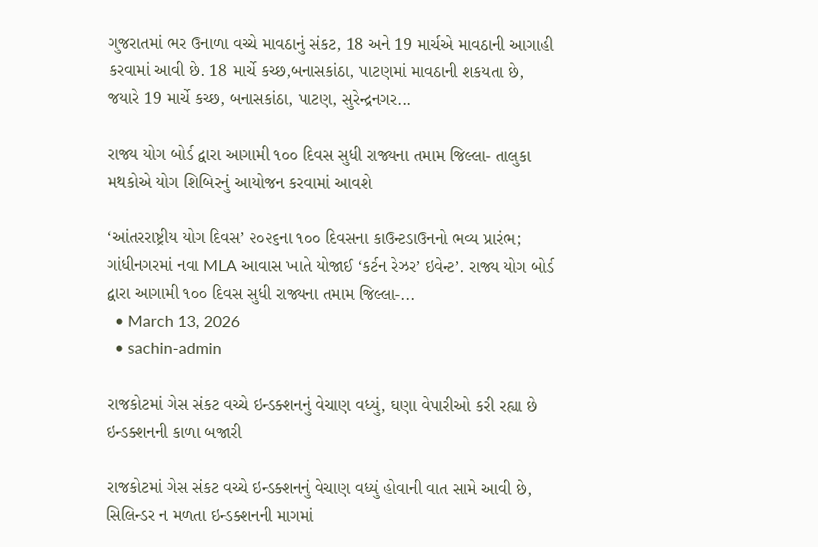ગુજરાતમાં ભર ઉનાળા વચ્ચે માવઠાનું સંકટ, 18 અને 19 માર્ચએ માવઠાની આગાહી કરવામાં આવી છે. 18 માર્ચે કચ્છ,બનાસકાંઠા, પાટણમાં માવઠાની શકયતા છે, જયારે 19 માર્ચે કચ્છ, બનાસકાંઠા, પાટણ, સુરેન્દ્રનગર...

રાજ્ય યોગ બોર્ડ દ્વારા આગામી ૧૦૦ દિવસ સુધી રાજ્યના તમામ જિલ્લા- તાલુકા મથકોએ યોગ શિબિરનું આયોજન કરવામાં આવશે

‘આંતરરાષ્ટ્રીય યોગ દિવસ’ ૨૦૨૬ના ૧૦૦ દિવસના કાઉન્ટડાઉનનો ભવ્ય પ્રારંભ; ગાંધીનગરમાં નવા MLA આવાસ ખાતે યોજાઈ ‘કર્ટન રેઝર’ ઇવેન્ટ’. રાજ્ય યોગ બોર્ડ દ્વારા આગામી ૧૦૦ દિવસ સુધી રાજ્યના તમામ જિલ્લા-...
  • March 13, 2026
  • sachin-admin

રાજકોટમાં ગેસ સંકટ વચ્ચે ઇન્ડક્શનનું વેચાણ વધ્યું, ઘણા વેપારીઓ કરી રહ્યા છે ઇન્ડક્શનની કાળા બજારી

રાજકોટમાં ગેસ સંકટ વચ્ચે ઇન્ડક્શનનું વેચાણ વધ્યું હોવાની વાત સામે આવી છે, સિલિન્ડર ન મળતા ઇન્ડક્શનની માગમાં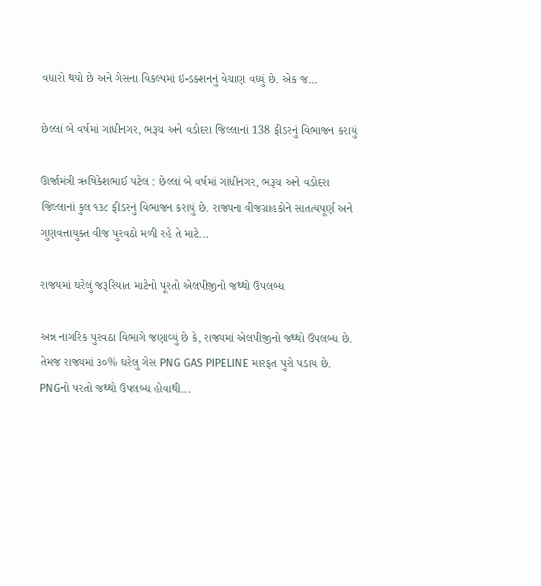વધારો થયો છે અને ગેસના વિકલ્પમાં ઇન્ડક્શનનું વેચાણ વધ્યું છે. એક જ...

છેલ્લાં બે વર્ષમાં ગાંધીનગર, ભરૂચ અને વડોદરા જિલ્લાનાં 138 ફીડરનું વિભાજન કરાયું

ઊર્જામંત્રી ઋષિકેશભાઈ પટેલ : છેલ્લાં બે વર્ષમાં ગાંધીનગર, ભરૂચ અને વડોદરા જિલ્લાનાં કુલ ૧૩૮ ફીડરનું વિભાજન કરાયું છે. રાજ્યના વીજગ્રાહકોને સાતત્યપૂર્ણ અને ગુણવત્તાયુક્ત વીજ પુરવઠો મળી રહે તે માટે...

રાજયમાં ઘરેલું જરૂરિયાત માટેનો પૂરતો એલપીજીનો જથ્થો ઉપલબ્ધ

અન્ન નાગરિક પુરવઠા વિભાગે જણાવ્યું છે કે, રાજ્યમાં એલપીજીનો જથ્થો ઉપલબ્ધ છે. તેમજ રાજ્યમાં ૩૦% ઘરેલુ ગેસ PNG GAS PIPELINE મારફત પુરો પડાય છે. PNGનો પરતો જથ્થો ઉપલબ્ધ હોવાથી...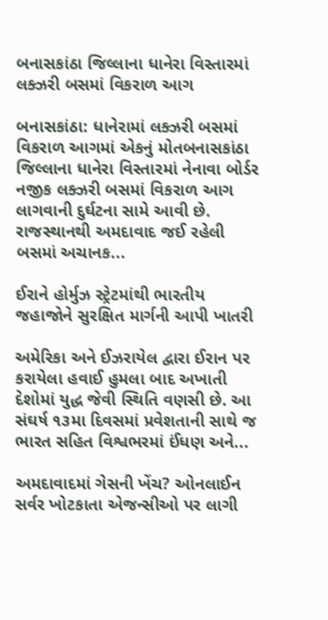બનાસકાંઠા જિલ્લાના ધાનેરા વિસ્તારમાં લક્ઝરી બસમાં વિકરાળ આગ

બનાસકાંઠા: ધાનેરામાં લક્ઝરી બસમાં વિકરાળ આગમાં એકનું મોતબનાસકાંઠા જિલ્લાના ધાનેરા વિસ્તારમાં નેનાવા બોર્ડર નજીક લક્ઝરી બસમાં વિકરાળ આગ લાગવાની દુર્ઘટના સામે આવી છે. રાજસ્થાનથી અમદાવાદ જઈ રહેલી બસમાં અચાનક...

ઈરાને હોર્મુઝ સ્ટ્રેટમાંથી ભારતીય જહાજોને સુરક્ષિત માર્ગની આપી ખાતરી

અમેરિકા અને ઈઝરાયેલ દ્વારા ઈરાન પર કરાયેલા હવાઈ હુમલા બાદ અખાતી દેશોમાં યુદ્ધ જેવી સ્થિતિ વણસી છે. આ સંઘર્ષ ૧૩મા દિવસમાં પ્રવેશતાની સાથે જ ભારત સહિત વિશ્વભરમાં ઈંધણ અને...

અમદાવાદમાં ગેસની ખેંચ? ઓનલાઈન સર્વર ખોટકાતા એજન્સીઓ પર લાગી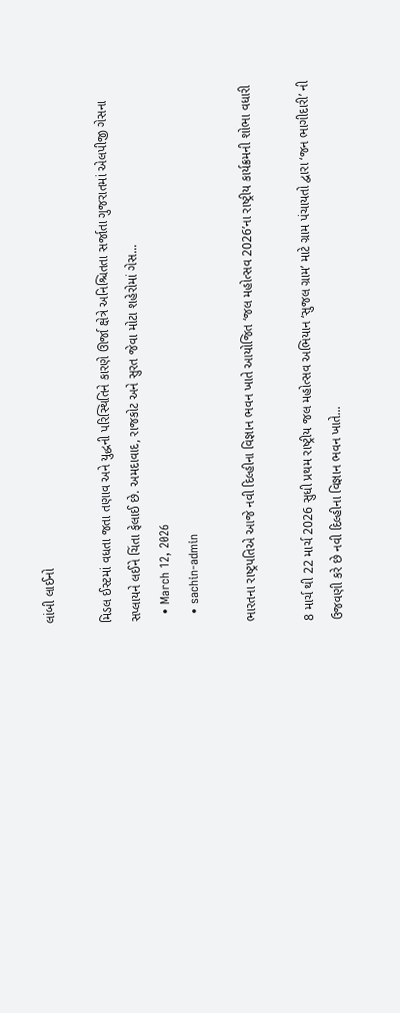લાંબી લાઈનો

મિડલ ઈસ્ટમાં વધતા જતા તણાવ અને યુદ્ધની પરિસ્થિતિને કારણે ઊર્જા ક્ષેત્રે અનિશ્ચિતતા સર્જાતા ગુજરાતમાં એલપીજી ગેસના સપ્લાયને લઈને ચિંતા ફેલાઈ છે. અમદાવાદ, રાજકોટ અને સુરત જેવા મોટા શહેરોમાં ગેસ...
  • March 12, 2026
  • sachin-admin

ભારતના રાષ્ટ્રપતિએ આજે નવી દિલ્હીના વિજ્ઞાન ભવન ખાતે આયોજિત ‘જલ મહોત્સવ 2026’ના રાષ્ટ્રીય કાર્યક્રમની શોભા વધારી

8 માર્ચ થી 22 માર્ચ 2026 સુધી પ્રથમ રાષ્ટ્રીય જલ મહોત્સવ અભિયાન ‘સુજલ ગ્રામ’ માટે ગ્રામ પંચાયતો દ્વારા ‘જન ભાગીદારી’ ની ઉજવણી કરે છે નવી દિલ્હીના વિજ્ઞાન ભવન ખાતે...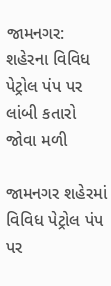જામનગર: શહેરના વિવિધ પેટ્રોલ પંપ પર લાંબી કતારો જોવા મળી

જામનગર શહેરમાં વિવિધ પેટ્રોલ પંપ પર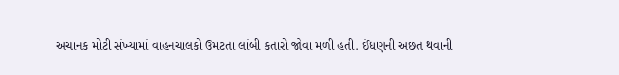અચાનક મોટી સંખ્યામાં વાહનચાલકો ઉમટતા લાંબી કતારો જોવા મળી હતી. ઈંધણની અછત થવાની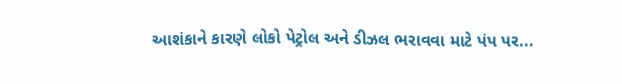આશંકાને કારણે લોકો પેટ્રોલ અને ડીઝલ ભરાવવા માટે પંપ પર...